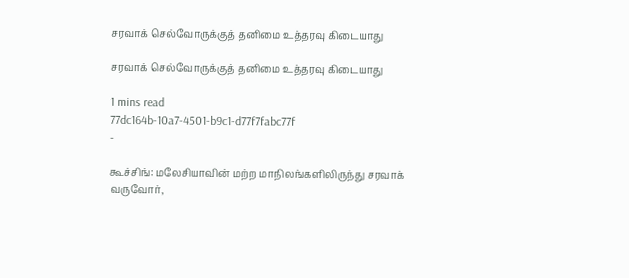சரவாக் செல்வோருக்குத் தனிமை உத்தரவு கிடையாது

சரவாக் செல்வோருக்குத் தனிமை உத்தரவு கிடையாது

1 mins read
77dc164b-10a7-4501-b9c1-d77f7fabc77f
-

கூச்சிங்: மலேசியாவின் மற்ற மாநிலங்களிலிருந்து சரவாக் வருவோர்,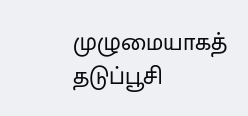முழுமையாகத் தடுப்பூசி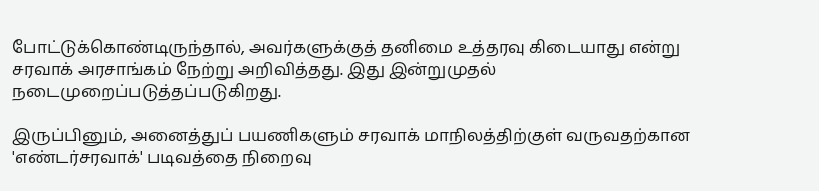போட்டுக்கொண்டிருந்தால், அவர்களுக்குத் தனிமை உத்தரவு கிடையாது என்று சரவாக் அரசாங்கம் நேற்று அறிவித்தது. இது இன்றுமுதல் நடைமுறைப்படுத்தப்படுகிறது.

இருப்பினும், அனைத்துப் பயணிகளும் சரவாக் மாநிலத்திற்குள் வருவதற்கான 'எண்டர்சரவாக்' படிவத்தை நிறைவு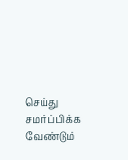செய்து சமர்ப்பிக்க வேண்டும்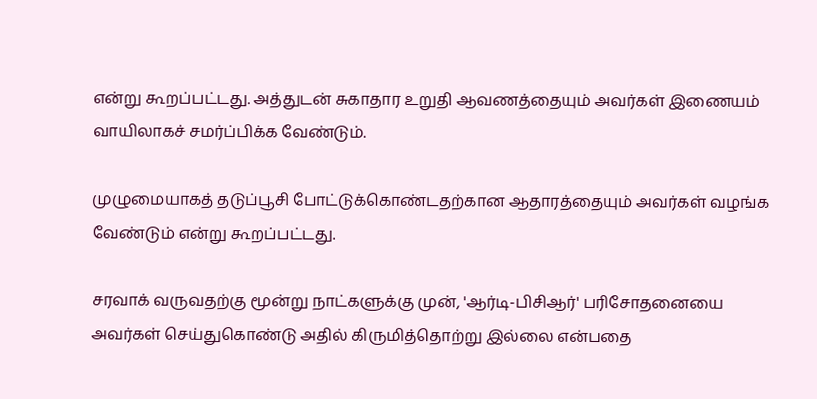என்று கூறப்பட்டது. அத்துடன் சுகாதார உறுதி ஆவணத்தையும் அவர்கள் இணையம் வாயிலாகச் சமர்ப்பிக்க வேண்டும்.

முழுமையாகத் தடுப்பூசி போட்டுக்கொண்டதற்கான ஆதாரத்தையும் அவர்கள் வழங்க வேண்டும் என்று கூறப்பட்டது.

சரவாக் வருவதற்கு மூன்று நாட்களுக்கு முன், 'ஆர்டி-பிசிஆர்' பரிசோதனையை அவர்கள் செய்துகொண்டு அதில் கிருமித்தொற்று இல்லை என்பதை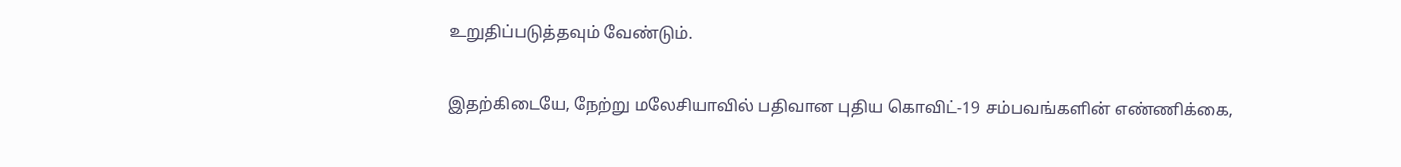உறுதிப்படுத்தவும் வேண்டும்.

இதற்கிடையே, நேற்று மலேசியாவில் பதிவான புதிய கொவிட்-19 சம்பவங்களின் எண்ணிக்கை,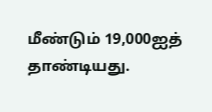மீண்டும் 19,000ஐத் தாண்டியது.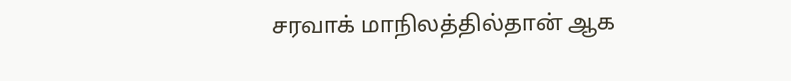சரவாக் மாநிலத்தில்தான் ஆக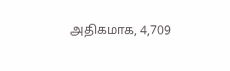அதிகமாக, 4,709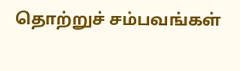தொற்றுச் சம்பவங்கள்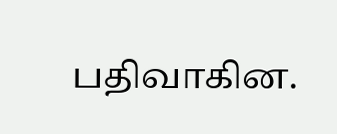பதிவாகின.